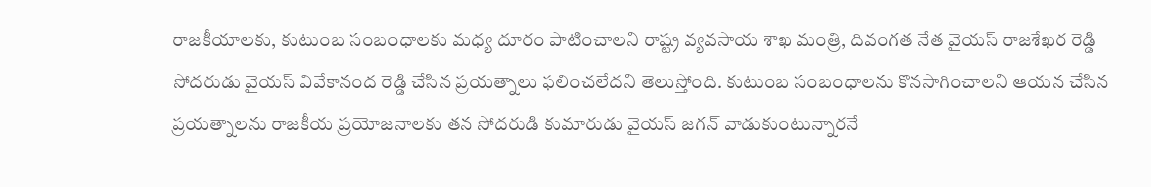రాజకీయాలకు, కుటుంబ సంబంధాలకు మధ్య దూరం పాటించాలని రాష్ట్ర వ్యవసాయ శాఖ మంత్రి, దివంగత నేత వైయస్ రాజశేఖర రెడ్డి సోదరుడు వైయస్ వివేకానంద రెడ్డి చేసిన ప్రయత్నాలు ఫలించలేదని తెలుస్తోంది. కుటుంబ సంబంధాలను కొనసాగించాలని ఆయన చేసిన ప్రయత్నాలను రాజకీయ ప్రయోజనాలకు తన సోదరుడి కుమారుడు వైయస్ జగన్ వాడుకుంటున్నారనే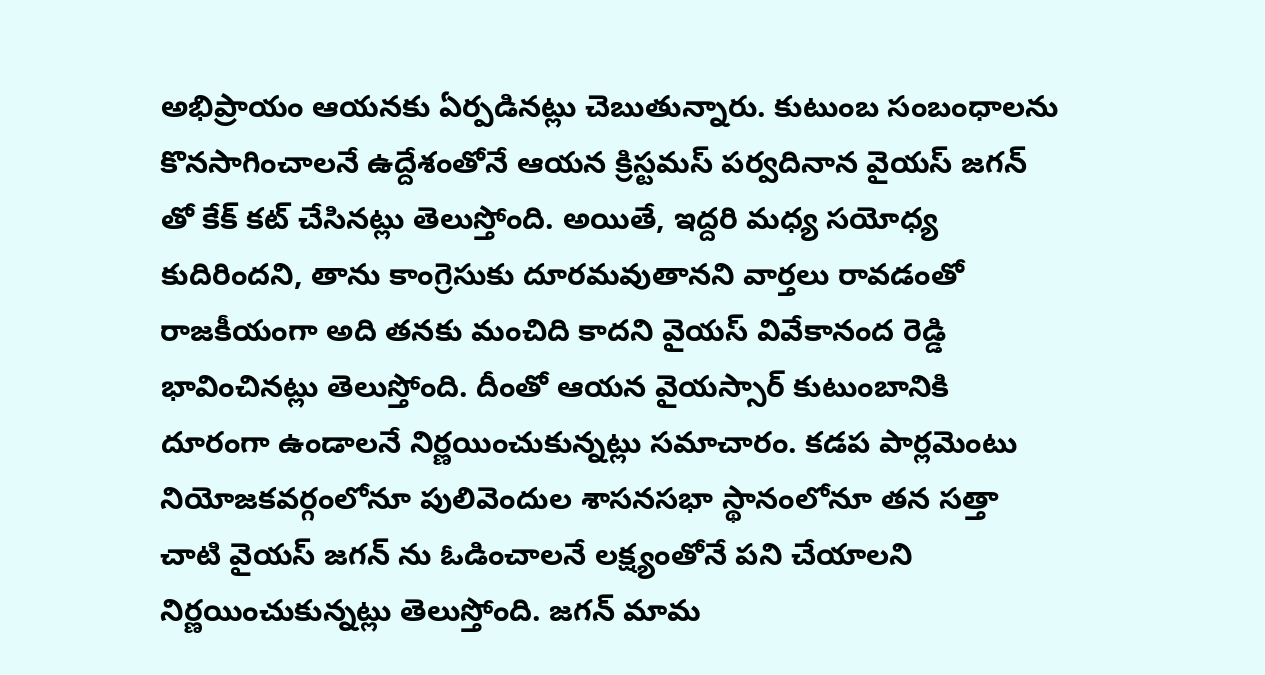అభిప్రాయం ఆయనకు ఏర్పడినట్లు చెబుతున్నారు. కుటుంబ సంబంధాలను కొనసాగించాలనే ఉద్దేశంతోనే ఆయన క్రిస్టమస్ పర్వదినాన వైయస్ జగన్ తో కేక్ కట్ చేసినట్లు తెలుస్తోంది. అయితే, ఇద్దరి మధ్య సయోధ్య కుదిరిందని, తాను కాంగ్రెసుకు దూరమవుతానని వార్తలు రావడంతో రాజకీయంగా అది తనకు మంచిది కాదని వైయస్ వివేకానంద రెడ్డి భావించినట్లు తెలుస్తోంది. దీంతో ఆయన వైయస్సార్ కుటుంబానికి దూరంగా ఉండాలనే నిర్ణయించుకున్నట్లు సమాచారం. కడప పార్లమెంటు నియోజకవర్గంలోనూ పులివెందుల శాసనసభా స్థానంలోనూ తన సత్తా చాటి వైయస్ జగన్ ను ఓడించాలనే లక్ష్యంతోనే పని చేయాలని నిర్ణయించుకున్నట్లు తెలుస్తోంది. జగన్ మామ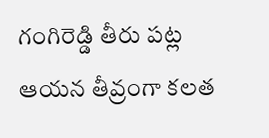గంగిరెడ్డి తీరు పట్ల ఆయన తీవ్రంగా కలత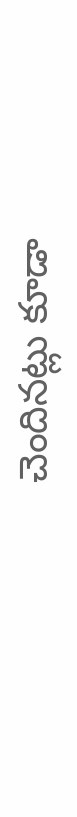చెందినట్లు కూడా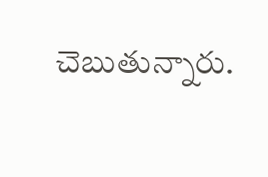చెబుతున్నారు.